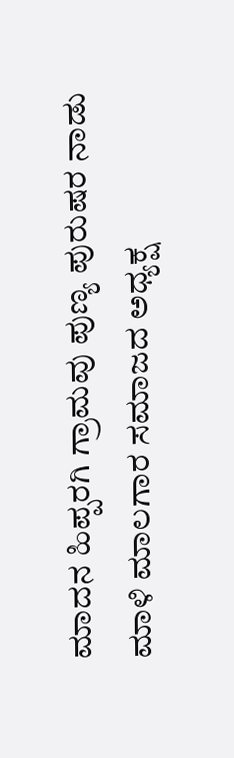ಮಾದನ ಹಿಪ್ಪರಗಿ ಗ್ರಾಮವು ಪುಣ್ಯ ಪುರುಷರ ನಾಡು ಮಾಳಿ ಮಾಲಗಾರ ಸಮಾಜದ ಅಧ್ಯಕ್ಷ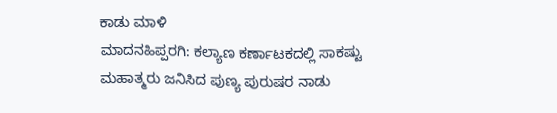ಕಾಡು ಮಾಳಿ
ಮಾದನಹಿಪ್ಪರಗಿ: ಕಲ್ಯಾಣ ಕರ್ಣಾಟಕದಲ್ಲಿ ಸಾಕಷ್ಟು ಮಹಾತ್ಮರು ಜನಿಸಿದ ಪುಣ್ಯ ಪುರುಷರ ನಾಡು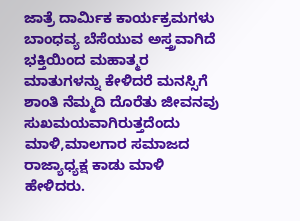ಜಾತ್ರೆ ದಾರ್ಮಿಕ ಕಾರ್ಯಕ್ರಮಗಳು ಬಾಂಧವ್ಯ ಬೆಸೆಯುವ ಅಸ್ತ್ರವಾಗಿದೆ ಭಕ್ತಿಯಿಂದ ಮಹಾತ್ಮರ ಮಾತುಗಳನ್ನು ಕೇಳಿದರೆ ಮನಸ್ಸಿಗೆ ಶಾಂತಿ ನೆಮ್ಮದಿ ದೊರೆತು ಜೀವನವು ಸುಖಮಯವಾಗಿರುತ್ತದೆಂದು ಮಾಳಿ,ಮಾಲಗಾರ ಸಮಾಜದ ರಾಜ್ಯಾಧ್ಯಕ್ಷ ಕಾಡು ಮಾಳಿ ಹೇಳಿದರು.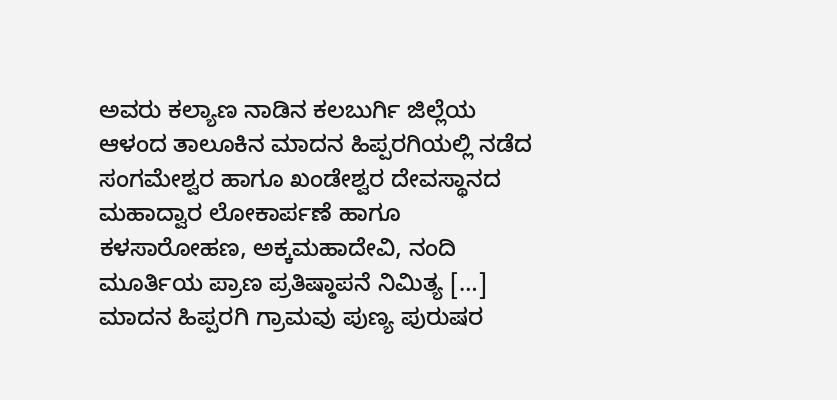ಅವರು ಕಲ್ಯಾಣ ನಾಡಿನ ಕಲಬುರ್ಗಿ ಜಿಲ್ಲೆಯ ಆಳಂದ ತಾಲೂಕಿನ ಮಾದನ ಹಿಪ್ಪರಗಿಯಲ್ಲಿ ನಡೆದ ಸಂಗಮೇಶ್ವರ ಹಾಗೂ ಖಂಡೇಶ್ವರ ದೇವಸ್ಥಾನದ ಮಹಾದ್ವಾರ ಲೋಕಾರ್ಪಣೆ ಹಾಗೂ ಕಳಸಾರೋಹಣ, ಅಕ್ಕಮಹಾದೇವಿ, ನಂದಿ ಮೂರ್ತಿಯ ಪ್ರಾಣ ಪ್ರತಿಷ್ಠಾಪನೆ ನಿಮಿತ್ಯ […]
ಮಾದನ ಹಿಪ್ಪರಗಿ ಗ್ರಾಮವು ಪುಣ್ಯ ಪುರುಷರ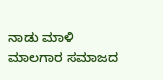ನಾಡು ಮಾಳಿ ಮಾಲಗಾರ ಸಮಾಜದ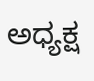ಅಧ್ಯಕ್ಷ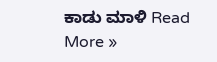ಕಾಡು ಮಾಳಿ Read More »